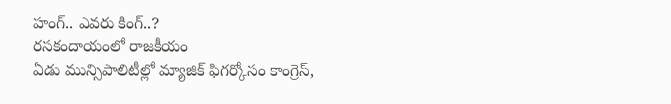హంగ్.. ఎవరు కింగ్..?
రసకందాయంలో రాజకీయం
ఏడు మున్సిపాలిటీల్లో మ్యాజిక్ ఫిగర్కోసం కాంగ్రెస్,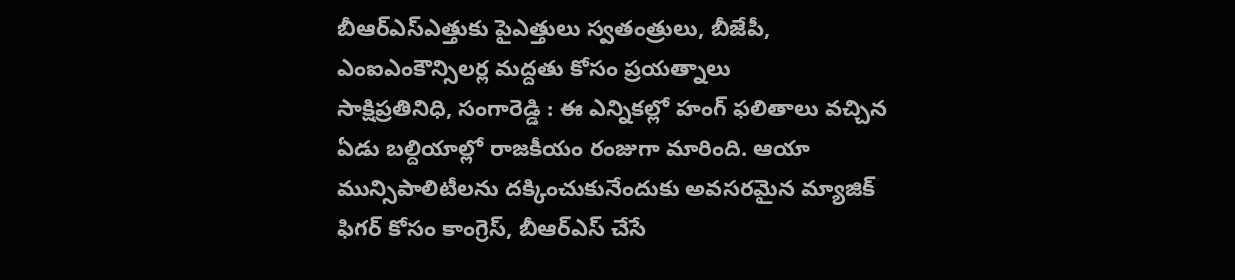బీఆర్ఎస్ఎత్తుకు పైఎత్తులు స్వతంత్రులు, బీజేపీ, ఎంఐఎంకౌన్సిలర్ల మద్దతు కోసం ప్రయత్నాలు
సాక్షిప్రతినిధి, సంగారెడ్డి : ఈ ఎన్నికల్లో హంగ్ ఫలితాలు వచ్చిన ఏడు బల్దియాల్లో రాజకీయం రంజుగా మారింది. ఆయా మున్సిపాలిటీలను దక్కించుకునేందుకు అవసరమైన మ్యాజిక్ ఫిగర్ కోసం కాంగ్రెస్, బీఆర్ఎస్ చేసే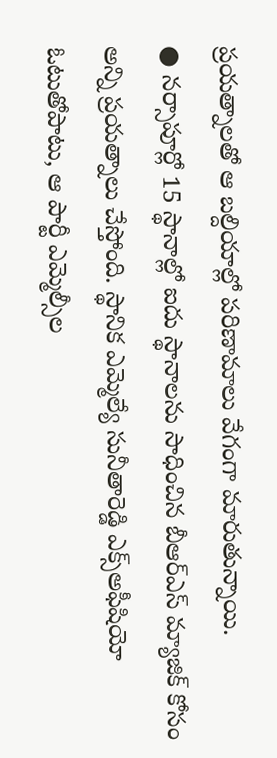ప్రయత్నాలతో ఆ బల్దియాల్లో పరిణామాలు వేగంగా మారుతున్నాయి.
● నర్సాపూర్లో 15 స్థానాల్లో ఐదు స్థానాలను సాధించిన బీఆర్ఎస్ మ్యాజిక్ కోసం అన్ని ప్రయత్నాలు చేస్తోంది. స్థానిక ఎమ్మెల్యే సునీతారెడ్డి ఎక్స్అఫీషియో ఓటుతోపాటు, ఆ పార్టీ ఎమ్మెల్సీల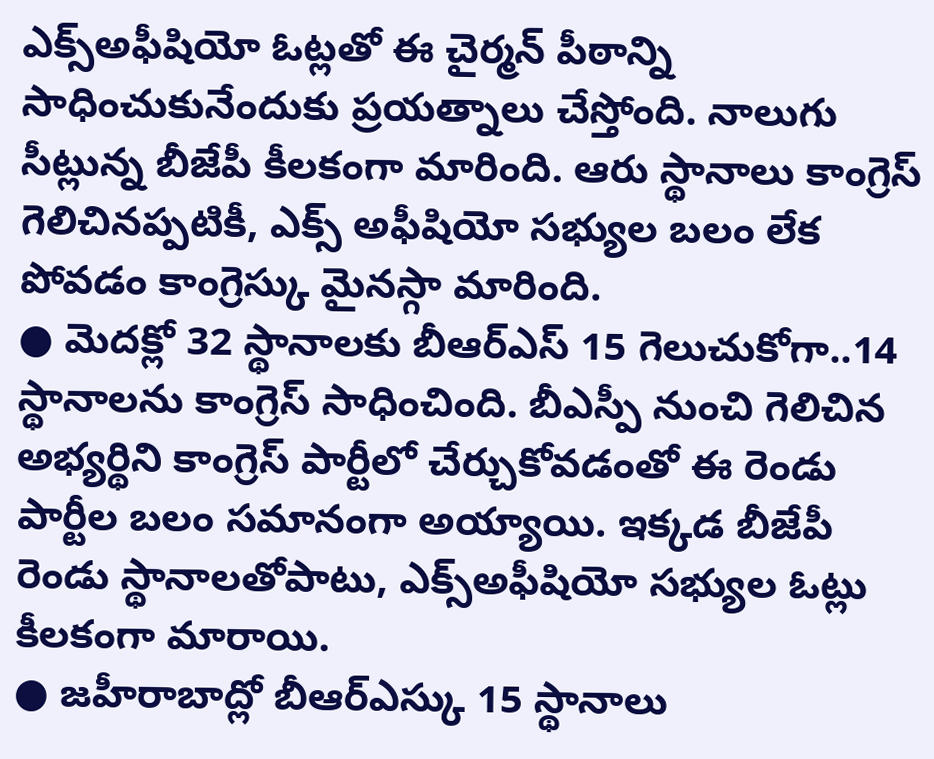ఎక్స్అఫీషియో ఓట్లతో ఈ చైర్మన్ పీఠాన్ని సాధించుకునేందుకు ప్రయత్నాలు చేస్తోంది. నాలుగు సీట్లున్న బీజేపీ కీలకంగా మారింది. ఆరు స్థానాలు కాంగ్రెస్ గెలిచినప్పటికీ, ఎక్స్ అఫీషియో సభ్యుల బలం లేక పోవడం కాంగ్రెస్కు మైనస్గా మారింది.
● మెదక్లో 32 స్థానాలకు బీఆర్ఎస్ 15 గెలుచుకోగా..14 స్థానాలను కాంగ్రెస్ సాధించింది. బీఎస్పీ నుంచి గెలిచిన అభ్యర్థిని కాంగ్రెస్ పార్టీలో చేర్చుకోవడంతో ఈ రెండు పార్టీల బలం సమానంగా అయ్యాయి. ఇక్కడ బీజేపీ రెండు స్థానాలతోపాటు, ఎక్స్అఫీషియో సభ్యుల ఓట్లు కీలకంగా మారాయి.
● జహీరాబాద్లో బీఆర్ఎస్కు 15 స్థానాలు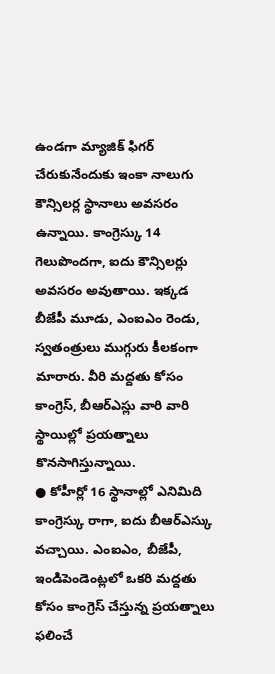ఉండగా మ్యాజిక్ ఫిగర్ చేరుకునేందుకు ఇంకా నాలుగు కౌన్సిలర్ల స్థానాలు అవసరం ఉన్నాయి. కాంగ్రెస్కు 14 గెలుపొందగా, ఐదు కౌన్సిలర్లు అవసరం అవుతాయి. ఇక్కడ బీజేపీ మూడు, ఎంఐఎం రెండు, స్వతంత్రులు ముగ్గురు కీలకంగా మారారు. వీరి మద్దతు కోసం కాంగ్రెస్, బీఆర్ఎస్లు వారి వారి స్థాయిల్లో ప్రయత్నాలు కొనసాగిస్తున్నాయి.
● కోహీర్లో 16 స్థానాల్లో ఎనిమిది కాంగ్రెస్కు రాగా, ఐదు బీఆర్ఎస్కు వచ్చాయి. ఎంఐఎం, బీజేపీ, ఇండిపెండెంట్లలో ఒకరి మద్దతు కోసం కాంగ్రెస్ చేస్తున్న ప్రయత్నాలు ఫలించే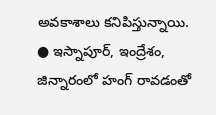అవకాశాలు కనిపిస్తున్నాయి.
● ఇస్నాపూర్, ఇంద్రేశం, జిన్నారంలో హంగ్ రావడంతో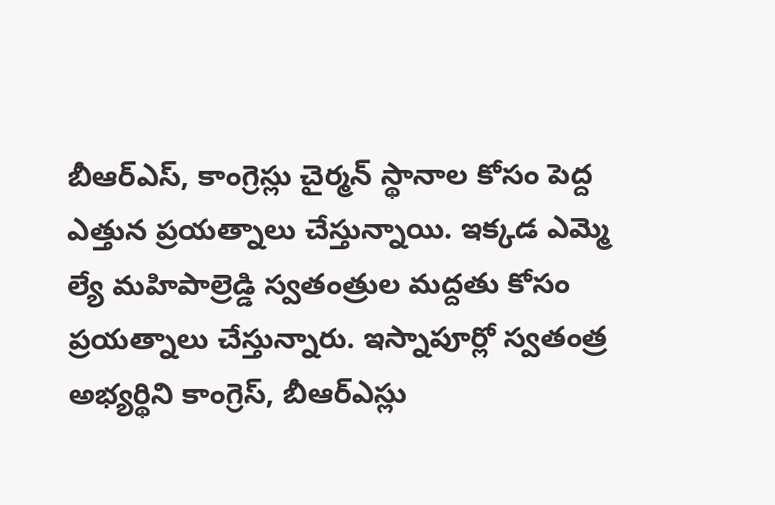బీఆర్ఎస్, కాంగ్రెస్లు చైర్మన్ స్థానాల కోసం పెద్ద ఎత్తున ప్రయత్నాలు చేస్తున్నాయి. ఇక్కడ ఎమ్మె ల్యే మహిపాల్రెడ్డి స్వతంత్రుల మద్దతు కోసం ప్రయత్నాలు చేస్తున్నారు. ఇస్నాపూర్లో స్వతంత్ర అభ్యర్థిని కాంగ్రెస్, బీఆర్ఎస్లు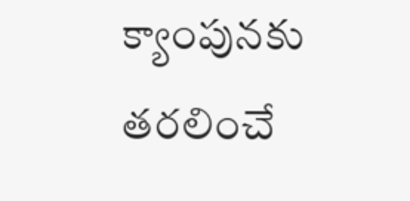క్యాంపునకు తరలించే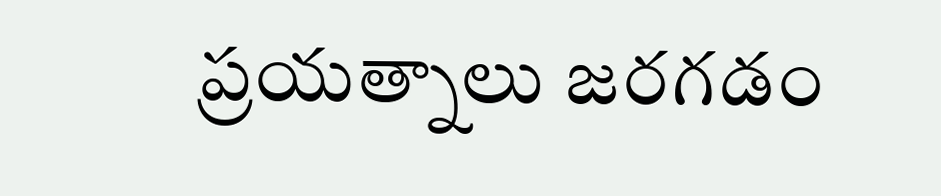ప్రయత్నాలు జరగడం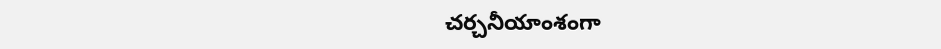చర్చనీయాంశంగా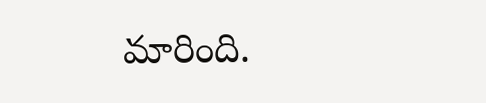మారింది.